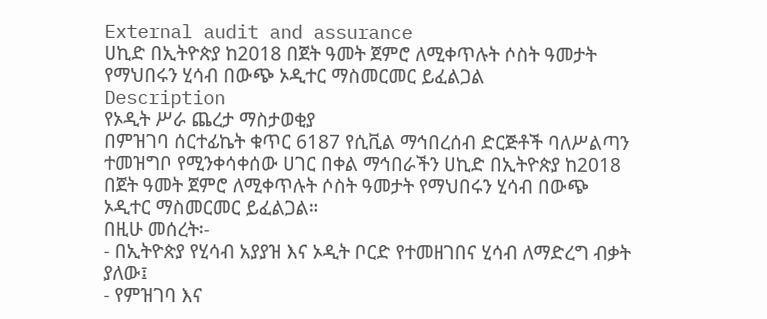External audit and assurance
ሀኪድ በኢትዮጵያ ከ2018 በጀት ዓመት ጀምሮ ለሚቀጥሉት ሶስት ዓመታት የማህበሩን ሂሳብ በውጭ ኦዲተር ማስመርመር ይፈልጋል
Description
የኦዲት ሥራ ጨረታ ማስታወቂያ
በምዝገባ ሰርተፊኬት ቁጥር 6187 የሲቪል ማኅበረሰብ ድርጅቶች ባለሥልጣን ተመዝግቦ የሚንቀሳቀሰው ሀገር በቀል ማኅበራችን ሀኪድ በኢትዮጵያ ከ2018 በጀት ዓመት ጀምሮ ለሚቀጥሉት ሶስት ዓመታት የማህበሩን ሂሳብ በውጭ ኦዲተር ማስመርመር ይፈልጋል።
በዚሁ መሰረት፡-
- በኢትዮጵያ የሂሳብ አያያዝ እና ኦዲት ቦርድ የተመዘገበና ሂሳብ ለማድረግ ብቃት ያለው፤
- የምዝገባ እና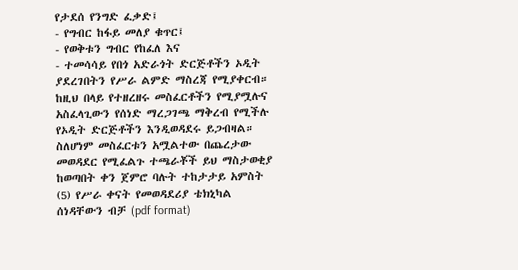የታደሰ የንግድ ፈቃድ፤
- የግብር ከፋይ መለያ ቁጥር፤
- የወቅቱን ግብር የከፈለ እና
- ተመሳሳይ የበጎ አድራጎት ድርጅቶችን ኦዲት ያደረገበትን የሥራ ልምድ ማስረጃ የሚያቀርብ።
ከዚህ በላይ የተዘረዘሩ መስፈርቶችን የሚያሟሉና አስፈላጊውን የሰነድ ማረጋገጫ ማቅረብ የሚችሉ የኦዲት ድርጅቶችን እንዲወዳደሩ ይጋብዛል።
ስለሆነም መስፈርቱን አሟልተው በጨረታው መወዳደር የሚፈልጉ ተጫራቾች ይህ ማስታወቂያ ከወጣበት ቀን ጀምሮ ባሉት ተከታታይ አምስት (5) የሥራ ቀናት የመወዳደሪያ ቴክኒካል ሰነዳቸውን ብቻ (pdf format)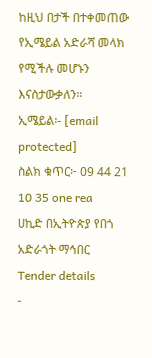ከዚህ በታች በተቀመጠው የኢሜይል አድራሻ መላክ የሚችሉ መሆኑን እናስታውቃለን።
ኢሜይል፡- [email protected]
ስልክ ቁጥር፦ 09 44 21 10 35 one rea
ሀኪድ በኢትዮጵያ የበጎ አድራጎት ማኅበር
Tender details
-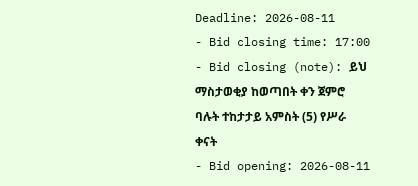Deadline: 2026-08-11
- Bid closing time: 17:00
- Bid closing (note): ይህ ማስታወቂያ ከወጣበት ቀን ጀምሮ ባሉት ተከታታይ አምስት (5) የሥራ ቀናት
- Bid opening: 2026-08-11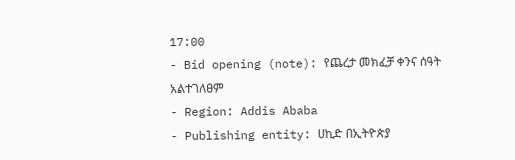17:00
- Bid opening (note): የጨረታ መክፈቻ ቀንና ሰዓት አልተገለፀም
- Region: Addis Ababa
- Publishing entity: ሀኪድ በኢትዮጵያ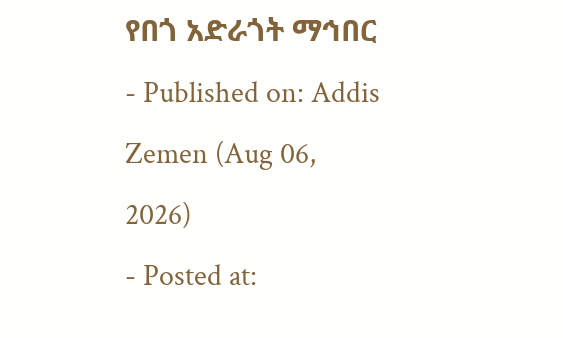የበጎ አድራጎት ማኅበር
- Published on: Addis Zemen (Aug 06, 2026)
- Posted at: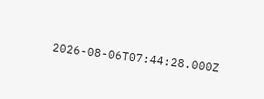2026-08-06T07:44:28.000Z